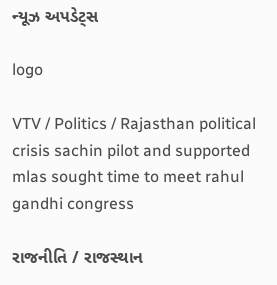ન્યૂઝ અપડેટ્સ

logo

VTV / Politics / Rajasthan political crisis sachin pilot and supported mlas sought time to meet rahul gandhi congress

રાજનીતિ / રાજસ્થાન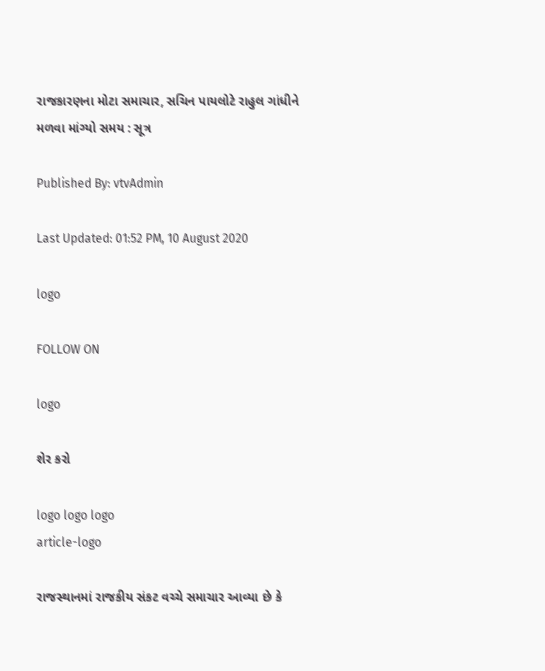રાજકારણના મોટા સમાચાર, સચિન પાયલોટે રાહુલ ગાંધીને મળવા માંગ્યો સમય : સૂત્ર

Published By: vtvAdmin

Last Updated: 01:52 PM, 10 August 2020

logo

FOLLOW ON

logo

શેર કરો

logo logo logo
article-logo

રાજસ્થાનમાં રાજકીય સંકટ વચ્ચે સમાચાર આવ્યા છે કે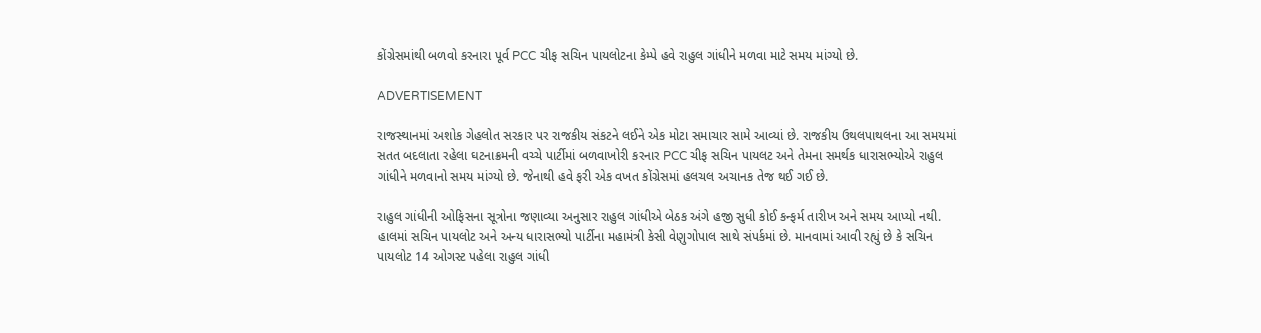કોંગ્રેસમાંથી બળવો કરનારા પૂર્વ PCC ચીફ સચિન પાયલોટના કેમ્પે હવે રાહુલ ગાંધીને મળવા માટે સમય માંગ્યો છે.

ADVERTISEMENT

રાજસ્થાનમાં અશોક ગેહલોત સરકાર પર રાજકીય સંકટને લઈને એક મોટા સમાચાર સામે આવ્યાં છે. રાજકીય ઉથલપાથલના આ સમયમાં સતત બદલાતા રહેલા ઘટનાક્રમની વચ્ચે પાર્ટીમાં બળવાખોરી કરનાર PCC ચીફ સચિન પાયલટ અને તેમના સમર્થક ધારાસભ્યોએ રાહુલ ગાંધીને મળવાનો સમય માંગ્યો છે. જેનાથી હવે ફરી એક વખત કોંગ્રેસમાં હલચલ અચાનક તેજ થઈ ગઈ છે.

રાહુલ ગાંધીની ઓફિસના સૂત્રોના જણાવ્યા અનુસાર રાહુલ ગાંધીએ બેઠક અંગે હજી સુધી કોઈ કન્ફર્મ તારીખ અને સમય આપ્યો નથી. હાલમાં સચિન પાયલોટ અને અન્ય ધારાસભ્યો પાર્ટીના મહામંત્રી કેસી વેણુગોપાલ સાથે સંપર્કમાં છે. માનવામાં આવી રહ્યું છે કે સચિન પાયલોટ 14 ઓગસ્ટ પહેલા રાહુલ ગાંધી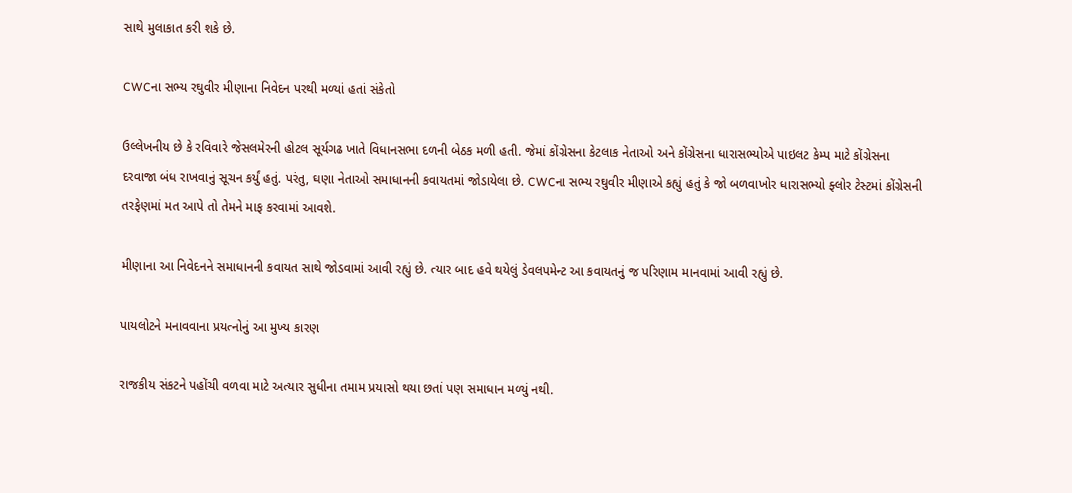સાથે મુલાકાત કરી શકે છે.

CWCના સભ્ય રઘુવીર મીણાના નિવેદન પરથી મળ્યાં હતાં સંકેતો

ઉલ્લેખનીય છે કે રવિવારે જેસલમેરની હોટલ સૂર્યગઢ ખાતે વિધાનસભા દળની બેઠક મળી હતી. જેમાં કોંગ્રેસના કેટલાક નેતાઓ અને કોંગ્રેસના ધારાસભ્યોએ પાઇલટ કેમ્પ માટે કોંગ્રેસના દરવાજા બંધ રાખવાનું સૂચન કર્યું હતું. પરંતુ, ઘણા નેતાઓ સમાધાનની કવાયતમાં જોડાયેલા છે. CWCના સભ્ય રઘુવીર મીણાએ કહ્યું હતું કે જો બળવાખોર ધારાસભ્યો ફ્લોર ટેસ્ટમાં કોંગ્રેસની તરફેણમાં મત આપે તો તેમને માફ કરવામાં આવશે.

મીણાના આ નિવેદનને સમાધાનની કવાયત સાથે જોડવામાં આવી રહ્યું છે. ત્યાર બાદ હવે થયેલું ડેવલપમેન્ટ આ કવાયતનું જ પરિણામ માનવામાં આવી રહ્યું છે.

પાયલોટને મનાવવાના પ્રયત્નોનું આ મુખ્ય કારણ

રાજકીય સંકટને પહોંચી વળવા માટે અત્યાર સુધીના તમામ પ્રયાસો થયા છતાં પણ સમાધાન મળ્યું નથી.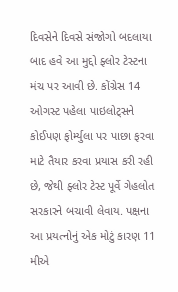દિવસેને દિવસે સંજોગો બદલાયા બાદ હવે આ મુદ્દો ફ્લોર ટેસ્ટના મંચ પર આવી છે. કોંગ્રેસ 14 ઓગસ્ટ પહેલા પાઇલોટ્સને કોઈપણ ફોર્મ્યુલા પર પાછા ફરવા માટે તૈયાર કરવા પ્રયાસ કરી રહી છે, જેથી ફ્લોર ટેસ્ટ પૂર્વે ગેહલોત સરકારને બચાવી લેવાય. પક્ષના આ પ્રયત્નોનું એક મોટું કારણ 11 મીએ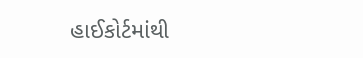હાઈકોર્ટમાંથી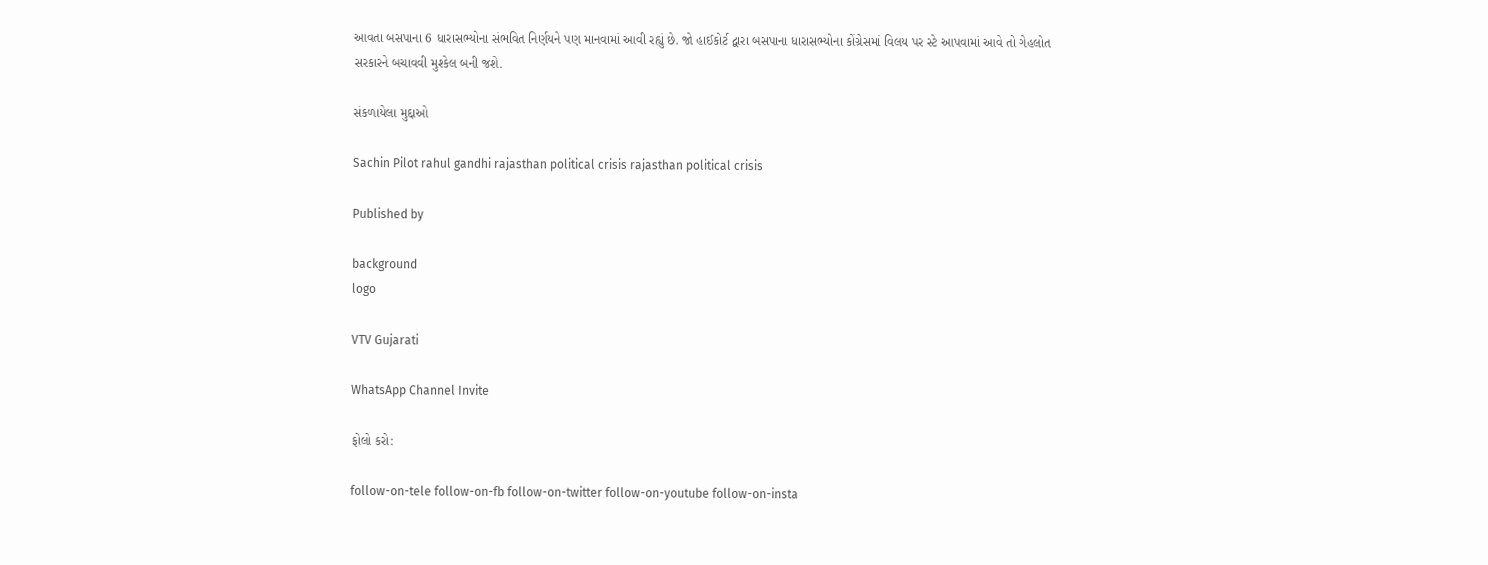આવતા બસપાના 6 ધારાસભ્યોના સંભવિત નિર્ણયને પણ માનવામાં આવી રહ્યું છે. જો હાઈકોર્ટ દ્વારા બસપાના ધારાસભ્યોના કોંગ્રેસમાં વિલય પર સ્ટે આપવામાં આવે તો ગેહલોત સરકારને બચાવવી મુશ્કેલ બની જશે.

સંકળાયેલા મુદ્દાઓ

Sachin Pilot rahul gandhi rajasthan political crisis rajasthan political crisis

Published by

background
logo

VTV Gujarati

WhatsApp Channel Invite

ફોલો કરો:

follow-on-tele follow-on-fb follow-on-twitter follow-on-youtube follow-on-insta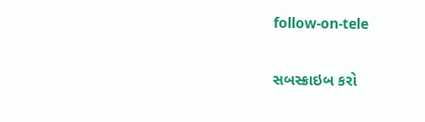follow-on-tele

સબસ્ક્રાઇબ કરો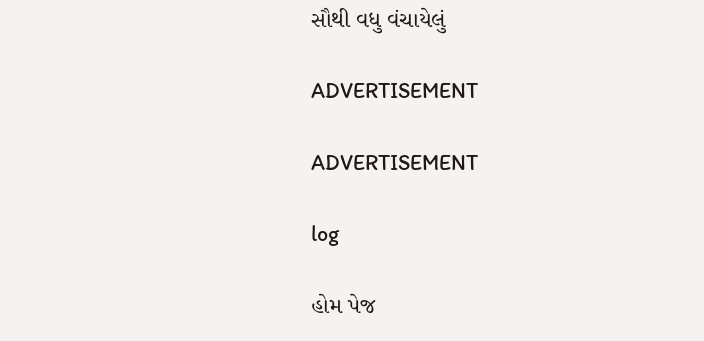સૌથી વધુ વંચાયેલું

ADVERTISEMENT

ADVERTISEMENT

log

હોમ પેજ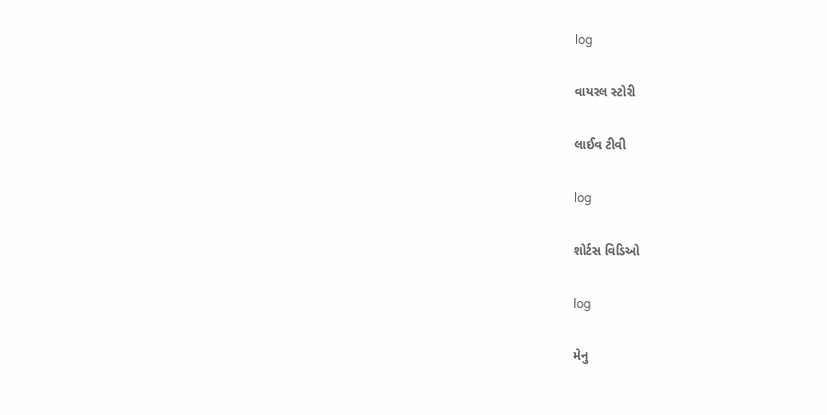log

વાયરલ સ્ટોરી

લાઈવ ટીવી

log

શોર્ટસ વિડિઓ

log

મેનુ